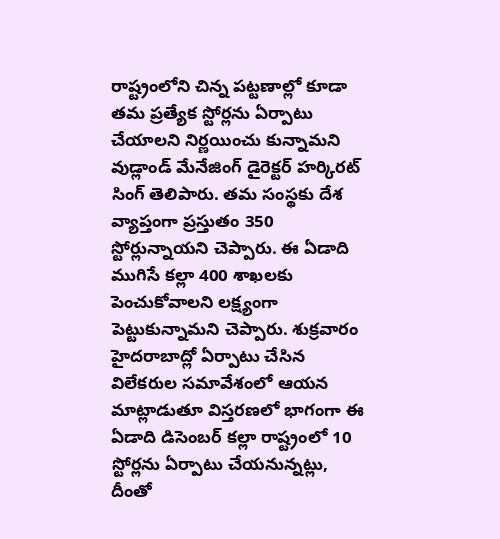రాష్ట్రంలోని చిన్న పట్టణాల్లో కూడా తమ ప్రత్యేక స్టోర్లను ఏర్పాటు చేయాలని నిర్ణయించు కున్నామని వుడ్లాండ్ మేనేజింగ్ డైరెక్టర్ హర్కిరట్ సింగ్ తెలిపారు. తమ సంస్థకు దేశ వ్యాప్తంగా ప్రస్తుతం 350 స్టోర్లున్నాయని చెప్పారు. ఈ ఏడాది ముగిసే కల్లా 400 శాఖలకు పెంచుకోవాలని లక్ష్యంగా పెట్టుకున్నామని చెప్పారు. శుక్రవారం హైదరాబాద్లో ఏర్పాటు చేసిన విలేకరుల సమావేశంలో ఆయన మాట్లాడుతూ విస్తరణలో భాగంగా ఈ ఏడాది డిసెంబర్ కల్లా రాష్ట్రంలో 10 స్టోర్లను ఏర్పాటు చేయనున్నట్లు, దీంతో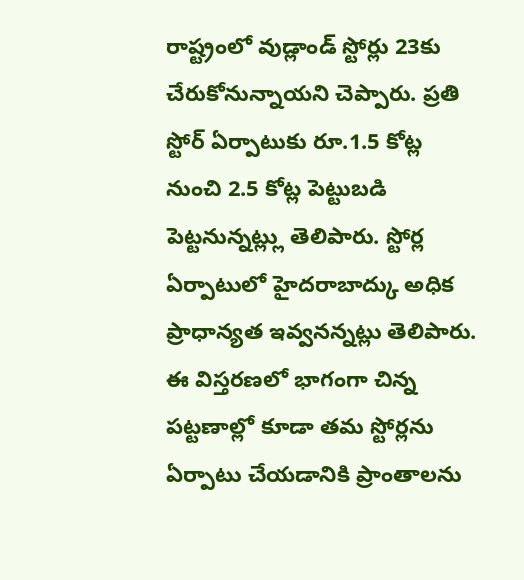రాష్ట్రంలో వుడ్లాండ్ స్టోర్లు 23కు చేరుకోనున్నాయని చెప్పారు. ప్రతి స్టోర్ ఏర్పాటుకు రూ.1.5 కోట్ల నుంచి 2.5 కోట్ల పెట్టుబడి పెట్టనున్నట్ల్లు తెలిపారు. స్టోర్ల ఏర్పాటులో హైదరాబాద్కు అధిక ప్రాధాన్యత ఇవ్వనన్నట్లు తెలిపారు. ఈ విస్తరణలో భాగంగా చిన్న పట్టణాల్లో కూడా తమ స్టోర్లను ఏర్పాటు చేయడానికి ప్రాంతాలను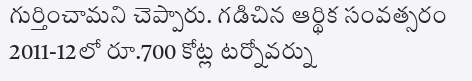గుర్తించామని చెప్పారు. గడిచిన ఆర్థిక సంవత్సరం 2011-12లో రూ.700 కోట్ల టర్నోవర్ను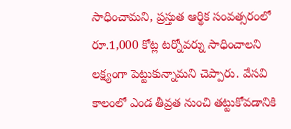సాధించామని, ప్రస్తుత ఆర్థిక సంవత్సరంలో రూ.1,000 కోట్ల టర్నోవర్ను సాధించాలని లక్ష్యంగా పెట్టుకున్నామని చెప్పారు. వేసవి కాలంలో ఎండ తీవ్రత నుంచి తట్టుకోవడానికి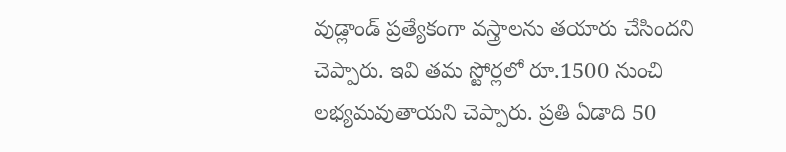వుడ్లాండ్ ప్రత్యేకంగా వస్త్రాలను తయారు చేసిందని చెప్పారు. ఇవి తమ స్టోర్లలో రూ.1500 నుంచి లభ్యమవుతాయని చెప్పారు. ప్రతి ఏడాది 50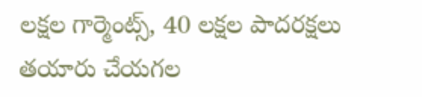లక్షల గార్మెంట్స్, 40 లక్షల పాదరక్షలు తయారు చేయగల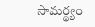సామర్థ్యం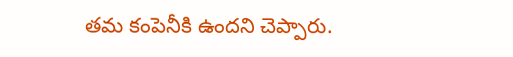తమ కంపెనీకి ఉందని చెప్పారు.